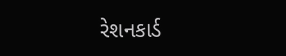રેશનકાર્ડ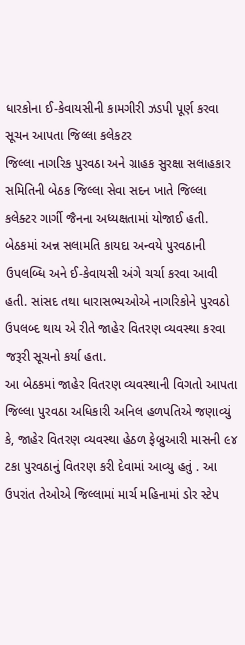ધારકોના ઈ-કેવાયસીની કામગીરી ઝડપી પૂર્ણ કરવા સૂચન આપતા જિલ્લા કલેકટર
જિલ્લા નાગરિક પુરવઠા અને ગ્રાહક સુરક્ષા સલાહકાર સમિતિની બેઠક જિલ્લા સેવા સદન ખાતે જિલ્લા કલેક્ટર ગાર્ગી જૈનના અધ્યક્ષતામાં યોજાઈ હતી.
બેઠકમાં અન્ન સલામતિ કાયદા અન્વયે પુરવઠાની ઉપલબ્ધિ અને ઈ-કેવાયસી અંગે ચર્ચા કરવા આવી હતી. સાંસદ તથા ધારાસભ્યઓએ નાગરિકોને પુરવઠો ઉપલબ્દ થાય એ રીતે જાહેર વિતરણ વ્યવસ્થા કરવા જરૂરી સૂચનો કર્યા હતા.
આ બેઠકમાં જાહેર વિતરણ વ્યવસ્થાની વિગતો આપતા જિલ્લા પુરવઠા અધિકારી અનિલ હળપતિએ જણાવ્યું કે, જાહેર વિતરણ વ્યવસ્થા હેઠળ ફેબ્રુઆરી માસની ૯૪ ટકા પુરવઠાનું વિતરણ કરી દેવામાં આવ્યુ હતું . આ ઉપરાંત તેઓએ જિલ્લામાં માર્ચ મહિનામાં ડોર સ્ટેપ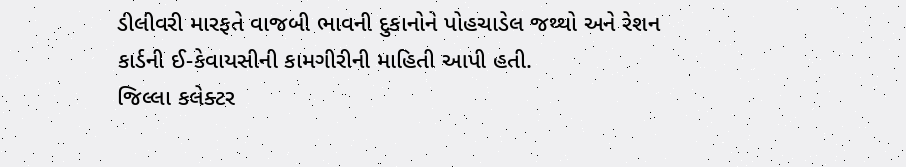ડીલીવરી મારફતે વાજબી ભાવની દુકાનોને પોહચાડેલ જથ્થો અને રેશન કાર્ડની ઈ-કેવાયસીની કામગીરીની માહિતી આપી હતી.
જિલ્લા કલેક્ટર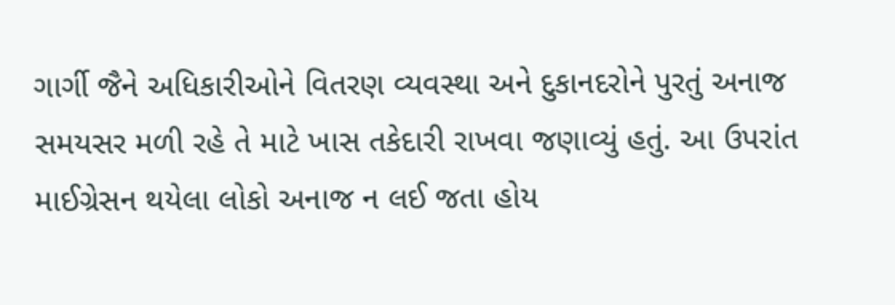ગાર્ગી જૈને અધિકારીઓને વિતરણ વ્યવસ્થા અને દુકાનદરોને પુરતું અનાજ સમયસર મળી રહે તે માટે ખાસ તકેદારી રાખવા જણાવ્યું હતું. આ ઉપરાંત માઈગ્રેસન થયેલા લોકો અનાજ ન લઈ જતા હોય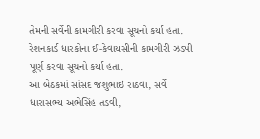તેમની સર્વેની કામગીરી કરવા સૂચનો કર્યા હતા. રેશનકાર્ડ ધારકોના ઈ-કેવાયસીની કામગીરી ઝડપી પૂર્ણ કરવા સૂચનો કર્યા હતા.
આ બેઠકમાં સાંસદ જશુભાઇ રાઠવા, સર્વે ધારાસભ્ય અભેસિંહ તડવી,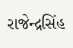રાજેન્દ્રસિંહ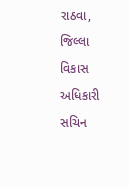રાઠવા, જિલ્લા વિકાસ અધિકારી સચિન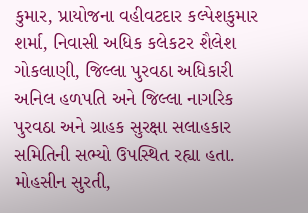કુમાર, પ્રાયોજના વહીવટદાર કલ્પેશકુમાર શર્મા, નિવાસી અધિક કલેકટર શૈલેશ ગોકલાણી, જિલ્લા પુરવઠા અધિકારી અનિલ હળપતિ અને જિલ્લા નાગરિક પુરવઠા અને ગ્રાહક સુરક્ષા સલાહકાર સમિતિની સભ્યો ઉપસ્થિત રહ્યા હતા.
મોહસીન સુરતી,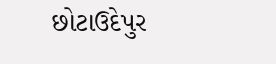છોટાઉદેપુર